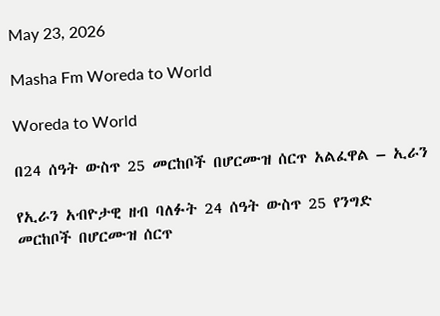May 23, 2026

Masha Fm Woreda to World

Woreda to World

በ24 ሰዓት ውስጥ 25 መርከቦች በሆርሙዝ ሰርጥ አልፈዋል – ኢራን

የኢራን አብዮታዊ ዘብ ባለፉት 24 ሰዓት ውስጥ 25 የንግድ መርከቦች በሆርሙዝ ሰርጥ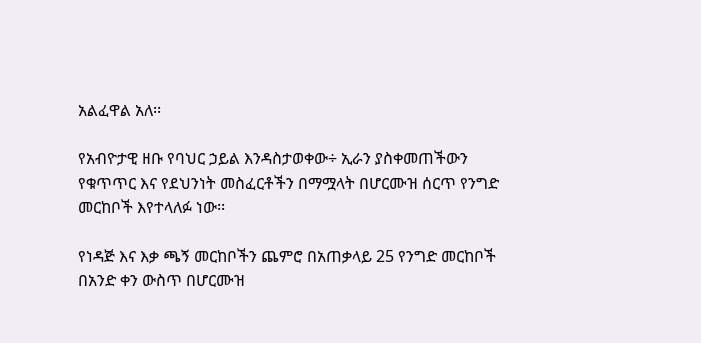አልፈዋል አለ፡፡

የአብዮታዊ ዘቡ የባህር ኃይል እንዳስታወቀው÷ ኢራን ያስቀመጠችውን የቁጥጥር እና የደህንነት መስፈርቶችን በማሟላት በሆርሙዝ ሰርጥ የንግድ መርከቦች እየተላለፉ ነው፡፡

የነዳጅ እና እቃ ጫኝ መርከቦችን ጨምሮ በአጠቃላይ 25 የንግድ መርከቦች በአንድ ቀን ውስጥ በሆርሙዝ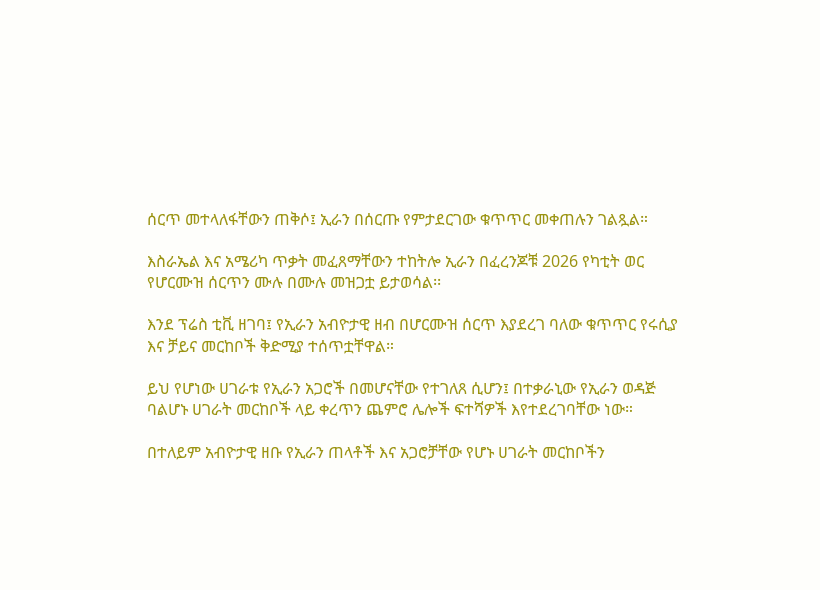ሰርጥ መተላለፋቸውን ጠቅሶ፤ ኢራን በሰርጡ የምታደርገው ቁጥጥር መቀጠሉን ገልጿል።

እስራኤል እና አሜሪካ ጥቃት መፈጸማቸውን ተከትሎ ኢራን በፈረንጆቹ 2026 የካቲት ወር የሆርሙዝ ሰርጥን ሙሉ በሙሉ መዝጋቷ ይታወሳል፡፡

እንደ ፕሬስ ቲቪ ዘገባ፤ የኢራን አብዮታዊ ዘብ በሆርሙዝ ሰርጥ እያደረገ ባለው ቁጥጥር የሩሲያ እና ቻይና መርከቦች ቅድሚያ ተሰጥቷቸዋል።

ይህ የሆነው ሀገራቱ የኢራን አጋሮች በመሆናቸው የተገለጸ ሲሆን፤ በተቃራኒው የኢራን ወዳጅ ባልሆኑ ሀገራት መርከቦች ላይ ቀረጥን ጨምሮ ሌሎች ፍተሻዎች እየተደረገባቸው ነው።

በተለይም አብዮታዊ ዘቡ የኢራን ጠላቶች እና አጋሮቻቸው የሆኑ ሀገራት መርከቦችን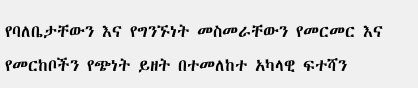የባለቤታቸውን እና የግንኙነት መስመራቸውን የመርመር እና የመርከቦችን የጭነት ይዘት በተመለከተ አካላዊ ፍተሻን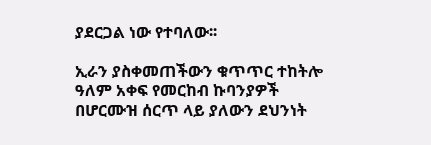ያደርጋል ነው የተባለው፡፡

ኢራን ያስቀመጠችውን ቁጥጥር ተከትሎ ዓለም አቀፍ የመርከብ ኩባንያዎች በሆርሙዝ ሰርጥ ላይ ያለውን ደህንነት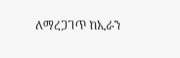ለማረጋገጥ ከኢራን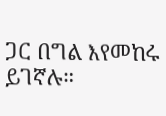ጋር በግል እየመከሩ ይገኛሉ።